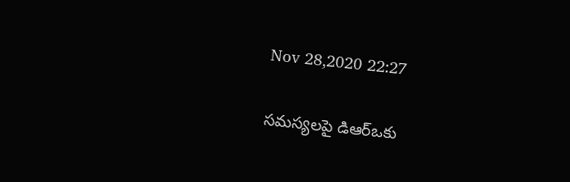Nov 28,2020 22:27

సమస్యలపై డిఆర్‌ఒకు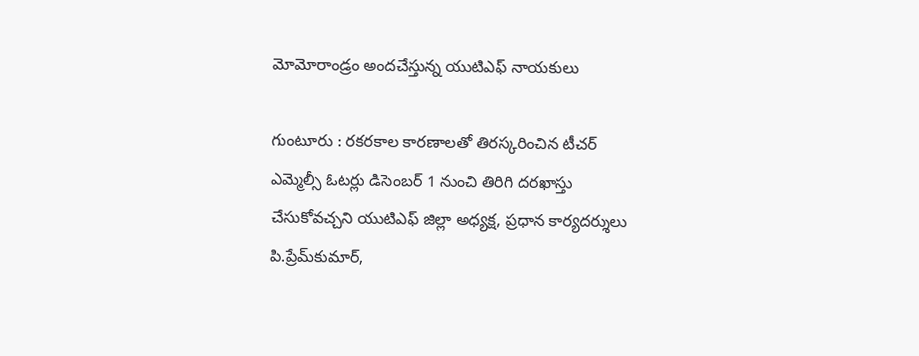మోమోరాండ్రం అందచేస్తున్న యుటిఎఫ్‌ నాయకులు

గుంటూరు : రకరకాల కారణాలతో తిరస్కరించిన టీచర్‌ ఎమ్మెల్సీ ఓటర్లు డిసెంబర్‌ 1 నుంచి తిరిగి దరఖాస్తు చేసుకోవచ్చని యుటిఎఫ్‌ జిల్లా అధ్యక్ష, ప్రధాన కార్యదర్శులు పి.ప్రేమ్‌కుమార్‌,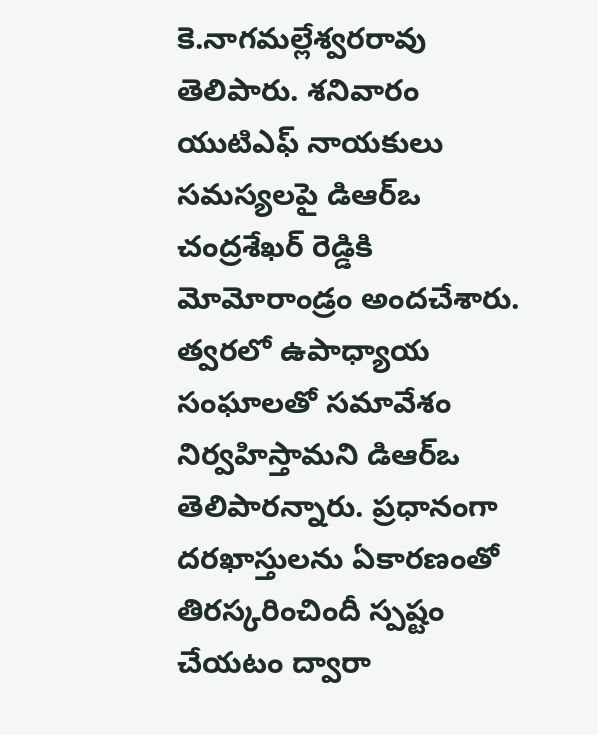కె.నాగమల్లేశ్వరరావు తెలిపారు. శనివారం యుటిఎఫ్‌ నాయకులు సమస్యలపై డిఆర్‌ఒ చంద్రశేఖర్‌ రెడ్డికి మోమోరాండ్రం అందచేశారు. త్వరలో ఉపాధ్యాయ సంఘాలతో సమావేశం నిర్వహిస్తామని డిఆర్‌ఒ తెలిపారన్నారు. ప్రధానంగా దరఖాస్తులను ఏకారణంతో తిరస్కరించిందీ స్పష్టం చేయటం ద్వారా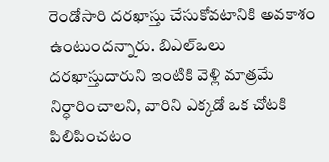రెండోసారి దరఖాస్తు చేసుకోవటానికి అవకాశం ఉంటుందన్నారు. బిఎల్‌ఒలు దరఖాస్తుదారుని ఇంటికి వెళ్లి మాత్రమే నిర్ధారించాలని, వారిని ఎక్కడో ఒక చోటకి పిలిపించటం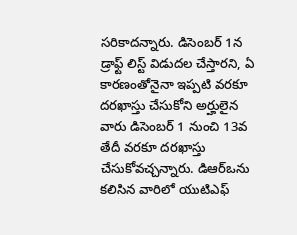సరికాదన్నారు. డిసెంబర్‌ 1న డ్రాఫ్ట్‌ లిస్ట్‌ విడుదల చేస్తారని, ఏ కారణంతోనైనా ఇప్పటి వరకూ దరఖాస్తు చేసుకోని అర్హులైన వారు డిసెంబర్‌ 1 నుంచి 13వ తేదీ వరకూ దరఖాస్తు చేసుకోవచ్చన్నారు. డిఆర్‌ఒను కలిసిన వారిలో యుటిఎఫ్‌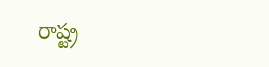రాష్ట్ర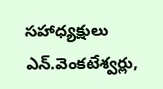సహాధ్యక్షులు ఎన్‌.వెంకటేశ్వర్లు,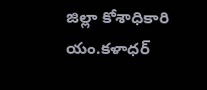జిల్లా కోశాధికారి యం.కళాధర్‌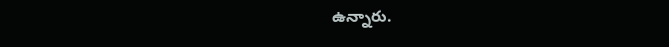ఉన్నారు.